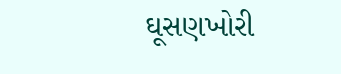ઘૂસણખોરી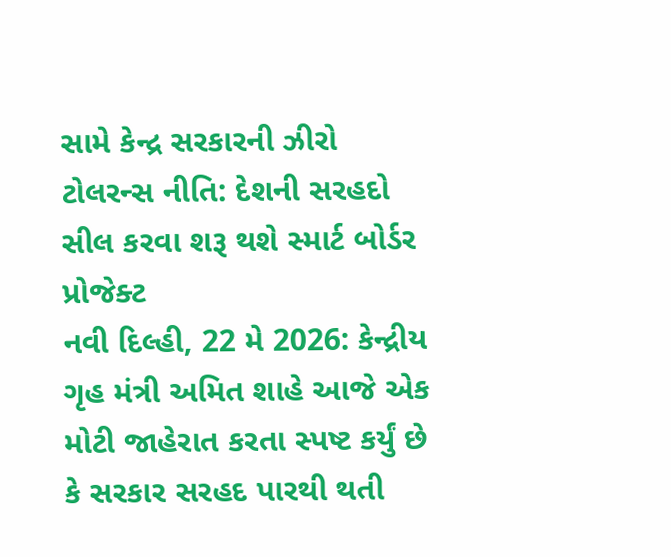સામે કેન્દ્ર સરકારની ઝીરો ટોલરન્સ નીતિ: દેશની સરહદો સીલ કરવા શરૂ થશે સ્માર્ટ બોર્ડર પ્રોજેક્ટ
નવી દિલ્હી, 22 મે 2026: કેન્દ્રીય ગૃહ મંત્રી અમિત શાહે આજે એક મોટી જાહેરાત કરતા સ્પષ્ટ કર્યું છે કે સરકાર સરહદ પારથી થતી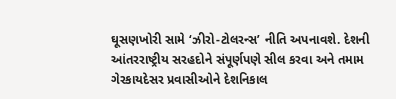ઘૂસણખોરી સામે ‘ઝીરો-ટોલરન્સ’ નીતિ અપનાવશે. દેશની આંતરરાષ્ટ્રીય સરહદોને સંપૂર્ણપણે સીલ કરવા અને તમામ ગેરકાયદેસર પ્રવાસીઓને દેશનિકાલ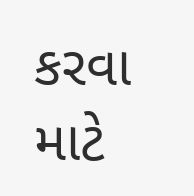કરવા માટે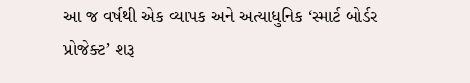આ જ વર્ષથી એક વ્યાપક અને અત્યાધુનિક ‘સ્માર્ટ બોર્ડર પ્રોજેક્ટ’ શરૂ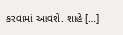કરવામાં આવશે. શાહે […]